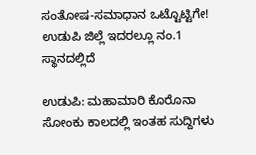ಸಂತೋಷ-ಸಮಾಧಾನ ಒಟ್ಟೊಟ್ಟಿಗೇ! ಉಡುಪಿ ಜಿಲ್ಲೆ ಇದರಲ್ಲೂ ನಂ.1 ಸ್ಥಾನದಲ್ಲಿದೆ

ಉಡುಪಿ: ಮಹಾಮಾರಿ ಕೊರೊನಾ ಸೋಂಕು ಕಾಲದಲ್ಲಿ ಇಂತಹ ಸುದ್ದಿಗಳು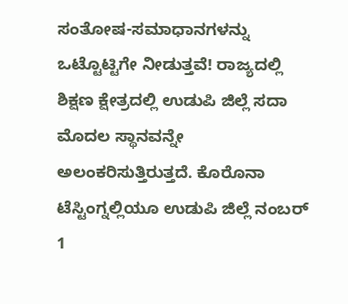ಸಂತೋಷ-ಸಮಾಧಾನಗಳನ್ನು ಒಟ್ಟೊಟ್ಟಿಗೇ ನೀಡುತ್ತವೆ! ರಾಜ್ಯದಲ್ಲಿ ಶಿಕ್ಷಣ ಕ್ಷೇತ್ರದಲ್ಲಿ ಉಡುಪಿ ಜಿಲ್ಲೆ ಸದಾ ಮೊದಲ ಸ್ಥಾನವನ್ನೇ ಅಲಂಕರಿಸುತ್ತಿರುತ್ತದೆ. ಕೊರೊನಾ ಟೆಸ್ಟಿಂಗ್ನಲ್ಲಿಯೂ ಉಡುಪಿ ಜಿಲ್ಲೆ ನಂಬರ್ 1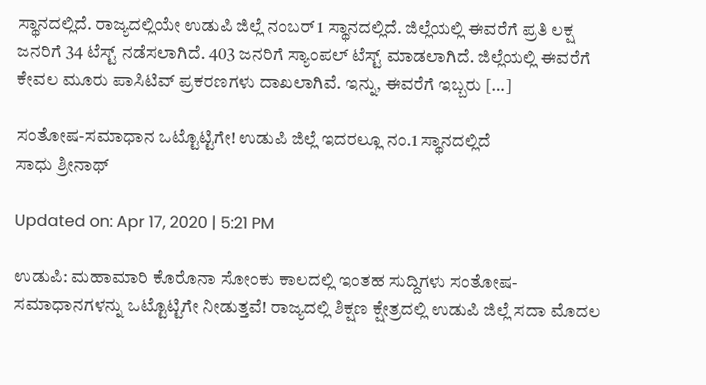ಸ್ಥಾನದಲ್ಲಿದೆ. ರಾಜ್ಯದಲ್ಲಿಯೇ ಉಡುಪಿ ಜಿಲ್ಲೆ ನಂಬರ್ 1 ಸ್ಥಾನದಲ್ಲಿದೆ. ಜಿಲ್ಲೆಯಲ್ಲಿ ಈವರೆಗೆ ಪ್ರತಿ ಲಕ್ಷ ಜನರಿಗೆ 34 ಟೆಸ್ಟ್ ನಡೆಸಲಾಗಿದೆ. 403 ಜನರಿಗೆ ಸ್ಯಾಂಪಲ್‌ ಟೆಸ್ಟ್ ಮಾಡಲಾಗಿದೆ. ಜಿಲ್ಲೆಯಲ್ಲಿ ಈವರೆಗೆ ಕೇವಲ ಮೂರು ಪಾಸಿಟಿವ್ ಪ್ರಕರಣಗಳು ದಾಖಲಾಗಿವೆ. ಇನ್ನು, ಈವರೆಗೆ ಇಬ್ಬರು […]

ಸಂತೋಷ-ಸಮಾಧಾನ ಒಟ್ಟೊಟ್ಟಿಗೇ! ಉಡುಪಿ ಜಿಲ್ಲೆ ಇದರಲ್ಲೂ ನಂ.1 ಸ್ಥಾನದಲ್ಲಿದೆ
ಸಾಧು ಶ್ರೀನಾಥ್

Updated on: Apr 17, 2020 | 5:21 PM

ಉಡುಪಿ: ಮಹಾಮಾರಿ ಕೊರೊನಾ ಸೋಂಕು ಕಾಲದಲ್ಲಿ ಇಂತಹ ಸುದ್ದಿಗಳು ಸಂತೋಷ-ಸಮಾಧಾನಗಳನ್ನು ಒಟ್ಟೊಟ್ಟಿಗೇ ನೀಡುತ್ತವೆ! ರಾಜ್ಯದಲ್ಲಿ ಶಿಕ್ಷಣ ಕ್ಷೇತ್ರದಲ್ಲಿ ಉಡುಪಿ ಜಿಲ್ಲೆ ಸದಾ ಮೊದಲ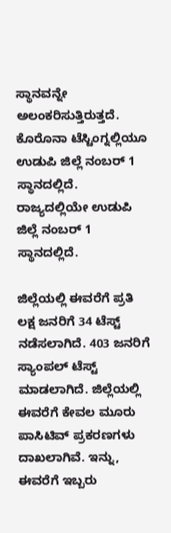ಸ್ಥಾನವನ್ನೇ ಅಲಂಕರಿಸುತ್ತಿರುತ್ತದೆ. ಕೊರೊನಾ ಟೆಸ್ಟಿಂಗ್ನಲ್ಲಿಯೂ ಉಡುಪಿ ಜಿಲ್ಲೆ ನಂಬರ್ 1 ಸ್ಥಾನದಲ್ಲಿದೆ. ರಾಜ್ಯದಲ್ಲಿಯೇ ಉಡುಪಿ ಜಿಲ್ಲೆ ನಂಬರ್ 1 ಸ್ಥಾನದಲ್ಲಿದೆ.

ಜಿಲ್ಲೆಯಲ್ಲಿ ಈವರೆಗೆ ಪ್ರತಿ ಲಕ್ಷ ಜನರಿಗೆ 34 ಟೆಸ್ಟ್ ನಡೆಸಲಾಗಿದೆ. 403 ಜನರಿಗೆ ಸ್ಯಾಂಪಲ್‌ ಟೆಸ್ಟ್ ಮಾಡಲಾಗಿದೆ. ಜಿಲ್ಲೆಯಲ್ಲಿ ಈವರೆಗೆ ಕೇವಲ ಮೂರು ಪಾಸಿಟಿವ್ ಪ್ರಕರಣಗಳು ದಾಖಲಾಗಿವೆ. ಇನ್ನು, ಈವರೆಗೆ ಇಬ್ಬರು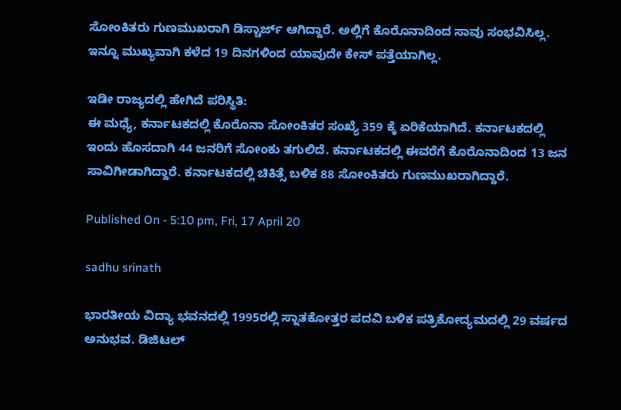ಸೋಂಕಿತರು ಗುಣಮುಖರಾಗಿ ಡಿಸ್ಚಾರ್ಜ್ ಆಗಿದ್ದಾರೆ. ಅಲ್ಲಿಗೆ ಕೊರೊನಾದಿಂದ ಸಾವು ಸಂಭವಿಸಿಲ್ಲ. ಇನ್ನೂ ಮುಖ್ಯವಾಗಿ ಕಳೆದ 19 ದಿನಗಳಿಂದ ಯಾವುದೇ ಕೇಸ್ ಪತ್ತೆಯಾಗಿಲ್ಲ.

ಇಡೀ ರಾಜ್ಯದಲ್ಲಿ ಹೇಗಿದೆ ಪರಿಸ್ಥಿತಿ:
ಈ ಮಧ್ಯೆ, ಕರ್ನಾಟಕದಲ್ಲಿ ಕೊರೊನಾ ಸೋಂಕಿತರ ಸಂಖ್ಯೆ 359 ಕ್ಕೆ ಏರಿಕೆಯಾಗಿದೆ. ಕರ್ನಾಟಕದಲ್ಲಿ ಇಂದು ಹೊಸದಾಗಿ 44 ಜನರಿಗೆ ಸೋಂಕು ತಗುಲಿದೆ. ಕರ್ನಾಟಕದಲ್ಲಿ ಈವರೆಗೆ ಕೊರೊನಾದಿಂದ 13 ಜನ ಸಾವಿಗೀಡಾಗಿದ್ದಾರೆ. ಕರ್ನಾಟಕದಲ್ಲಿ ಚಿಕಿತ್ಸೆ ಬಳಿಕ 88 ಸೋಂಕಿತರು ಗುಣಮುಖರಾಗಿದ್ದಾರೆ.

Published On - 5:10 pm, Fri, 17 April 20

sadhu srinath

ಭಾರತೀಯ ವಿದ್ಯಾ ಭವನದಲ್ಲಿ 1995ರಲ್ಲಿ ಸ್ನಾತಕೋತ್ತರ ಪದವಿ ಬಳಿಕ ಪತ್ರಿಕೋದ್ಯಮದಲ್ಲಿ 29 ವರ್ಷದ ಅನುಭವ. ಡಿಜಿಟಲ್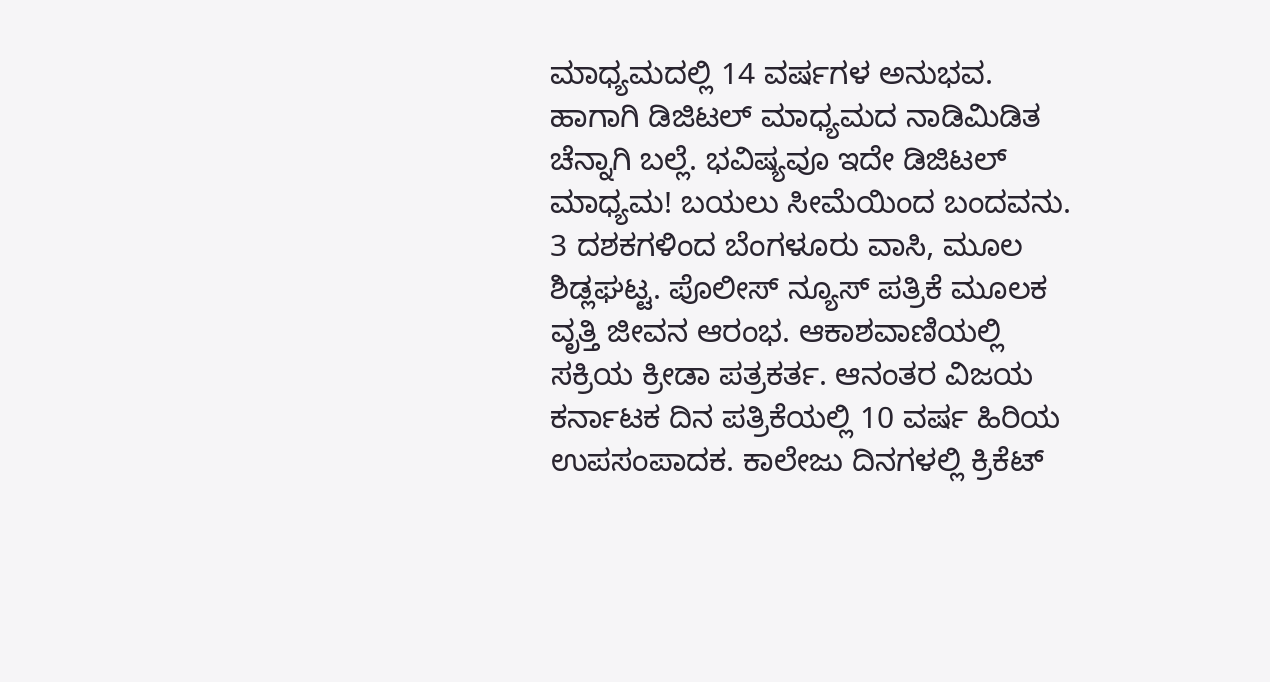ಮಾಧ್ಯಮದಲ್ಲಿ 14 ವರ್ಷಗಳ ಅನುಭವ. ಹಾಗಾಗಿ ಡಿಜಿಟಲ್ ಮಾಧ್ಯಮದ ನಾಡಿಮಿಡಿತ ಚೆನ್ನಾಗಿ ಬಲ್ಲೆ. ಭವಿಷ್ಯವೂ ಇದೇ ಡಿಜಿಟಲ್ ಮಾಧ್ಯಮ! ಬಯಲು ಸೀಮೆಯಿಂದ ಬಂದವನು. 3 ದಶಕಗಳಿಂದ ಬೆಂಗಳೂರು ವಾಸಿ, ಮೂಲ ಶಿಡ್ಲಘಟ್ಟ. ಪೊಲೀಸ್ ನ್ಯೂಸ್ ಪತ್ರಿಕೆ ಮೂಲಕ ವೃತ್ತಿ ಜೀವನ ಆರಂಭ. ಆಕಾಶವಾಣಿಯಲ್ಲಿ ಸಕ್ರಿಯ ಕ್ರೀಡಾ ಪತ್ರಕರ್ತ. ಆನಂತರ ವಿಜಯ ಕರ್ನಾಟಕ ದಿನ ಪತ್ರಿಕೆಯಲ್ಲಿ 10 ವರ್ಷ ಹಿರಿಯ ಉಪಸಂಪಾದಕ. ಕಾಲೇಜು ದಿನಗಳಲ್ಲಿ ಕ್ರಿಕೆಟ್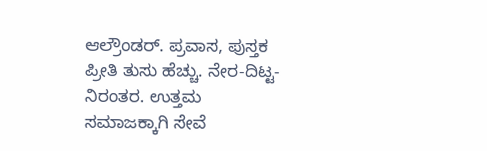ಆಲ್ರೌಂಡರ್. ಪ್ರವಾಸ, ಪುಸ್ತಕ ಪ್ರೀತಿ ತುಸು ಹೆಚ್ಚು. ನೇರ-ದಿಟ್ಟ-ನಿರಂತರ. ಉತ್ತಮ ಸಮಾಜಕ್ಕಾಗಿ ಸೇವೆ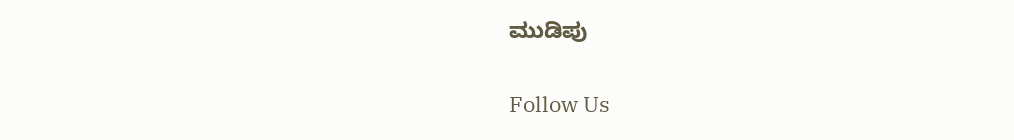ಮುಡಿಪು

Follow Us